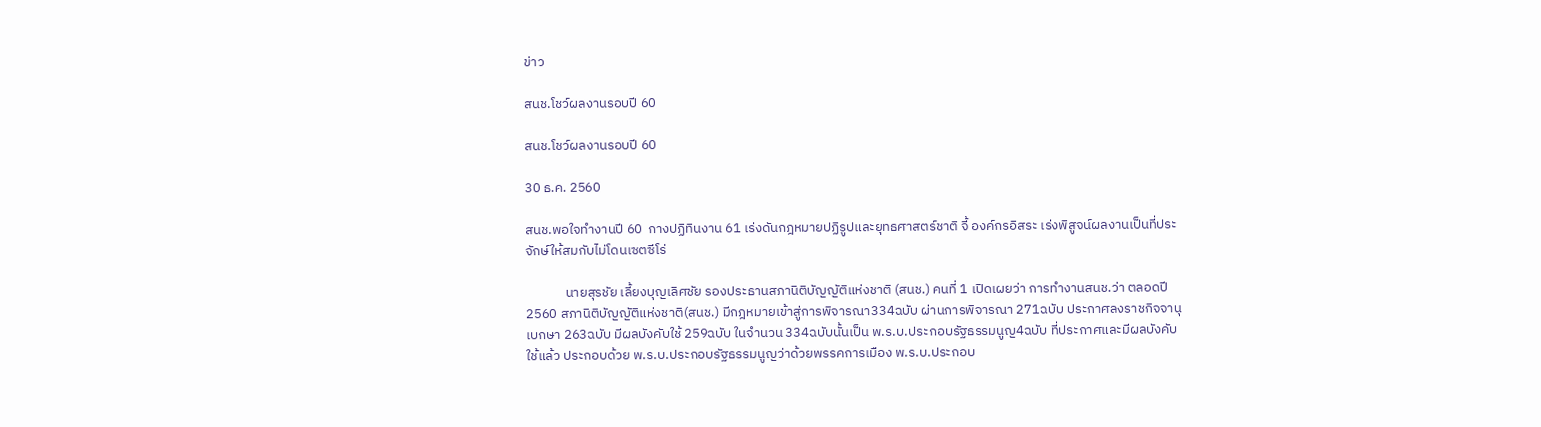ข่าว

สนช.โชว์ผลงานรอบปี 60

สนช.โชว์ผลงานรอบปี 60

30 ธ.ค. 2560

สนช.พอใจทำงานปี 60  กางปฏิทินงาน 61 เร่งดันกฎหมายปฏิรูปและยุทธศาสตร์ชาติ จี้ องค์กรอิสระ เร่งพิสูจน์ผลงานเป็นที่ประจักษ์ให้สมกับไม่โดนเซตซีโร่

             นายสุรชัย เลี้ยงบุญเลิศชัย รองประธานสภานิติบัญญัติแห่งชาติ (สนช.) คนที่ 1 เปิดเผยว่า การทำงานสนช.ว่า ตลอดปี2560 สภานิติบัญญัติแห่งชาติ(สนช.) มีกฎหมายเข้าสู่การพิจารณา334ฉบับ ผ่านการพิจารณา 271ฉบับ ประกาศลงราชกิจจานุเบกษา 263ฉบับ มีผลบังคับใช้ 259ฉบับ ในจำนวน 334ฉบับนั้นเป็น พ.ร.บ.ประกอบรัฐธรรมนูญ4ฉบับ ที่ประกาศและมีผลบังคับใช้แล้ว ประกอบด้วย พ.ร.บ.ประกอบรัฐธรรมนูญว่าด้วยพรรคการเมือง พ.ร.บ.ประกอบ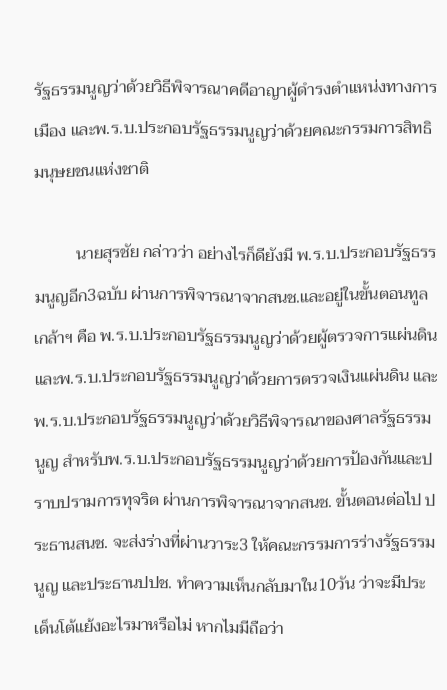รัฐธรรมนูญว่าด้วยวิธีพิจารณาคดีอาญาผู้ดำรงตำแหน่งทางการเมือง และพ.ร.บ.ประกอบรัฐธรรมนูญว่าด้วยคณะกรรมการสิทธิมนุษยชนแห่งชาติ

          นายสุรชัย กล่าวว่า อย่างไรก็ดียังมี พ.ร.บ.ประกอบรัฐธรรมนูญอีก3ฉบับ ผ่านการพิจารณาจากสนช.และอยู่ในขั้นตอนทูลเกล้าฯ คือ พ.ร.บ.ประกอบรัฐธรรมนูญว่าด้วยผู้ตรวจการแผ่นดิน และพ.ร.บ.ประกอบรัฐธรรมนูญว่าด้วยการตรวจเงินแผ่นดิน และพ.ร.บ.ประกอบรัฐธรรมนูญว่าด้วยวิธีพิจารณาของศาลรัฐธรรมนูญ สำหรับพ.ร.บ.ประกอบรัฐธรรมนูญว่าด้วยการป้องกันและปราบปรามการทุจริต ผ่านการพิจารณาจากสนช. ขั้นตอนต่อไป ประธานสนช. จะส่งร่างที่ผ่านวาระ3 ให้คณะกรรมการร่างรัฐธรรมนูญ และประธานปปช. ทำความเห็นกลับมาใน10วัน ว่าจะมีประเด็นโต้แย้งอะไรมาหรือไม่ หากไมมีถือว่า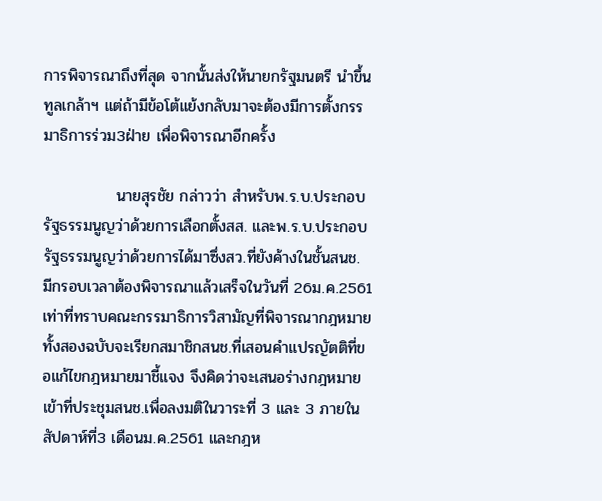การพิจารณาถึงที่สุด จากนั้นส่งให้นายกรัฐมนตรี นำขึ้นทูลเกล้าฯ แต่ถ้ามีข้อโต้แย้งกลับมาจะต้องมีการตั้งกรรมาธิการร่วม3ฝ่าย เพื่อพิจารณาอีกครั้ง

             นายสุรชัย กล่าวว่า สำหรับพ.ร.บ.ประกอบรัฐธรรมนูญว่าด้วยการเลือกตั้งสส. และพ.ร.บ.ประกอบรัฐธรรมนูญว่าด้วยการได้มาซึ่งสว.ที่ยังค้างในชั้นสนช. มีกรอบเวลาต้องพิจารณาแล้วเสร็จในวันที่ 26ม.ค.2561 เท่าที่ทราบคณะกรรมาธิการวิสามัญที่พิจารณากฎหมายทั้งสองฉบับจะเรียกสมาชิกสนช.ที่เสอนคำแปรญัตติที่ขอแก้ไขกฎหมายมาชี้แจง จึงคิดว่าจะเสนอร่างกฎหมายเข้าที่ประชุมสนช.เพื่อลงมติในวาระที่ 3 และ 3 ภายในสัปดาห์ที่3 เดือนม.ค.2561 และกฎห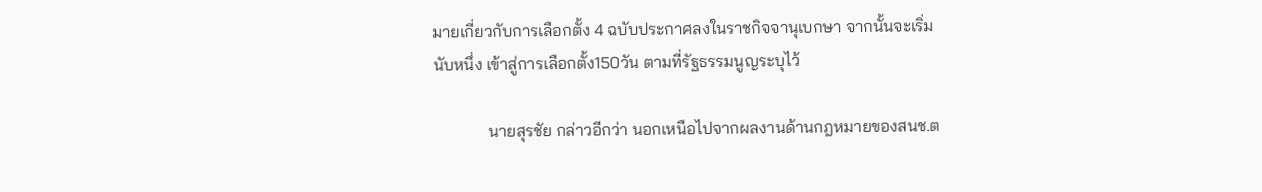มายเกี่ยวกับการเลือกตั้ง 4 ฉบับประกาศลงในราชกิจจานุเบกษา จากนั้นจะเริ่มนับหนึ่ง เข้าสู่การเลือกตั้ง150วัน ตามที่รัฐธรรมนูญระบุไว้

             นายสุรชัย กล่าวอีกว่า นอกเหนือไปจากผลงานด้านกฎหมายของสนช.ต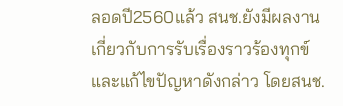ลอดปี2560แล้ว สนช.ยังมีผลงานเกี่ยวกับการรับเรื่องราวร้องทุกข์และแก้ไขปัญหาดังกล่าว โดยสนช.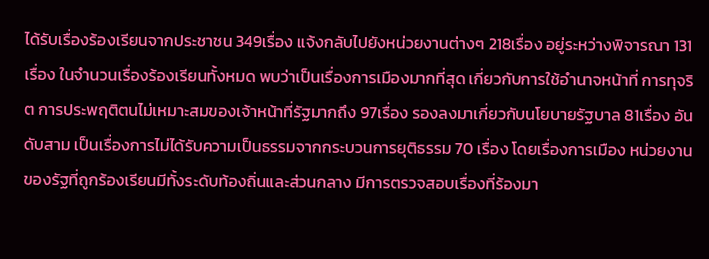ได้รับเรื่องร้องเรียนจากประชาชน 349เรื่อง แจ้งกลับไปยังหน่วยงานต่างๆ 218เรื่อง อยู่ระหว่างพิจารณา 131เรื่อง ในจำนวนเรื่องร้องเรียนทั้งหมด พบว่าเป็นเรื่องการเมืองมากที่สุด เกี่ยวกับการใช้อำนาจหน้าที่ การทุจริต การประพฤติตนไม่เหมาะสมของเจ้าหน้าที่รัฐมากถึง 97เรื่อง รองลงมาเกี่ยวกับนโยบายรัฐบาล 81เรื่อง อันดับสาม เป็นเรื่องการไม่ได้รับความเป็นธรรมจากกระบวนการยุติธรรม 70 เรื่อง โดยเรื่องการเมือง หน่วยงานของรัฐที่ถูกร้องเรียนมีทั้งระดับท้องถิ่นและส่วนกลาง มีการตรวจสอบเรื่องที่ร้องมา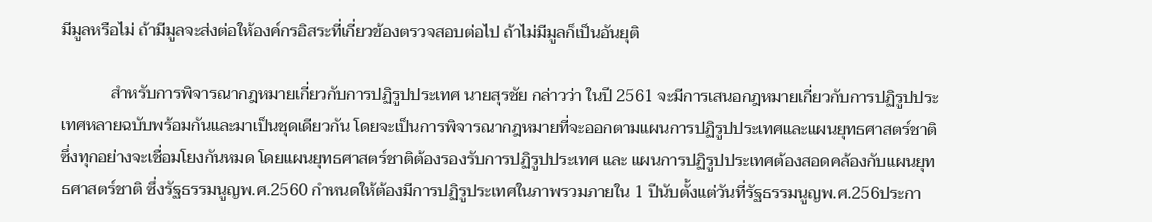มีมูลหรือไม่ ถ้ามีมูลจะส่งต่อให้องค์กรอิสระที่เกี่ยวข้องตรวจสอบต่อไป ถ้าไม่มีมูลก็เป็นอันยุติ

            สำหรับการพิจารณากฎหมายเกี่ยวกับการปฏิรูปประเทศ นายสุรชัย กล่าวว่า ในปี 2561 จะมีการเสนอกฎหมายเกี่ยวกับการปฏิรูปประเทศหลายฉบับพร้อมกันและมาเป็นชุดเดียวกัน โดยจะเป็นการพิจารณากฎหมายที่จะออกตามแผนการปฏิรูปประเทศและแผนยุทธศาสตร์ชาติ ซึ่งทุกอย่างจะเชื่อมโยงกันหมด โดยแผนยุทธศาสตร์ชาติต้องรองรับการปฏิรูปประเทศ และ แผนการปฏิรูปประเทศต้องสอดคล้องกับแผนยุทธศาสตร์ชาติ ซึ่งรัฐธรรมนูญพ.ศ.2560 กำหนดให้ต้องมีการปฏิรูประเทศในภาพรวมภายใน 1 ปีนับตั้งแต่วันที่รัฐธรรมนูญพ.ศ.256ประกา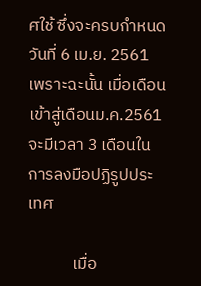ศใช้ ซึ่งจะครบกำหนดวันที่ 6 เม.ย. 2561 เพราะฉะนั้น เมื่อเดือนเข้าสู่เดือนม.ค.2561 จะมีเวลา 3 เดือนในการลงมือปฏิรูปประเทศ

            เมื่อ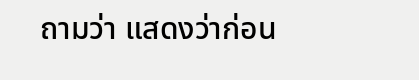ถามว่า แสดงว่าก่อน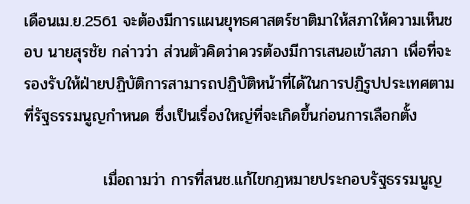เดือนเม.ย.2561 จะต้องมีการแผนยุทธศาสตร์ชาติมาให้สภาให้ความเห็นชอบ นายสุรชัย กล่าวว่า ส่วนตัวคิดว่าควรต้องมีการเสนอเข้าสภา เพื่อที่จะรองรับให้ฝ่ายปฏิบัติการสามารถปฏิบัติหน้าที่ได้ในการปฏิรูปประเทศตามที่รัฐธรรมนูญกำหนด ซึ่งเป็นเรื่องใหญ่ที่จะเกิดขึ้นก่อนการเลือกตั้ง

              เมื่อถามว่า การที่สนช.แก้ไขกฎหมายประกอบรัฐธรรมนูญ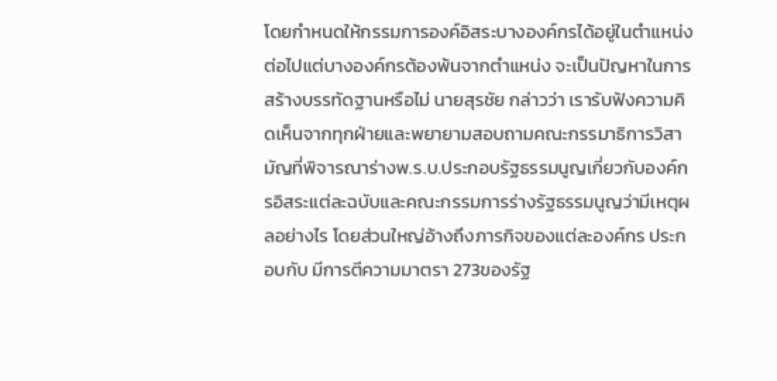โดยกำหนดให้กรรมการองค์อิสระบางองค์กรได้อยู่ในตำแหน่งต่อไปแต่บางองค์กรต้องพ้นจากตำแหน่ง จะเป็นปัญหาในการสร้างบรรทัดฐานหรือไม่ นายสุรชัย กล่าวว่า เรารับฟังความคิดเห็นจากทุกฝ่ายและพยายามสอบถามคณะกรรมาธิการวิสามัญที่พิจารณาร่างพ.ร.บ.ประกอบรัฐธรรมนูญเกี่ยวกับองค์กรอิสระแต่ละฉบับและคณะกรรมการร่างรัฐธรรมนูญว่ามีเหตุผลอย่างไร โดยส่วนใหญ่อ้างถึงภารกิจของแต่ละองค์กร ประกอบกับ มีการตีความมาตรา 273ของรัฐ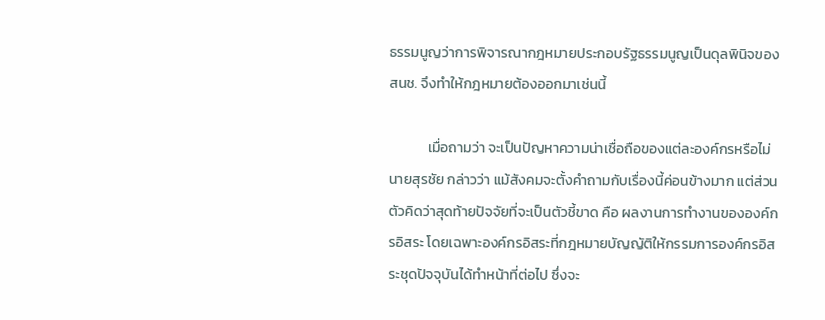ธรรมนูญว่าการพิจารณากฎหมายประกอบรัฐธรรมนูญเป็นดุลพินิจของสนช. จึงทำให้กฎหมายต้องออกมาเช่นนี้

            เมื่อถามว่า จะเป็นปัญหาความน่าเชื่อถือของแต่ละองค์กรหรือไม่ นายสุรชัย กล่าวว่า แม้สังคมจะตั้งคำถามกับเรื่องนี้ค่อนข้างมาก แต่ส่วนตัวคิดว่าสุดท้ายปัจจัยที่จะเป็นตัวชี้ขาด คือ ผลงานการทำงานขององค์กรอิสระ โดยเฉพาะองค์กรอิสระที่กฎหมายบัญญัติให้กรรมการองค์กรอิสระชุดปัจจุบันได้ทำหน้าที่ต่อไป ซึ่งจะ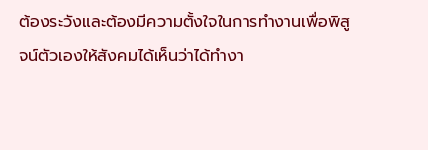ต้องระวังและต้องมีความตั้งใจในการทำงานเพื่อพิสูจน์ตัวเองให้สังคมได้เห็นว่าได้ทำงา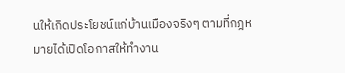นให้เกิดประโยชน์แก่บ้านเมืองจริงๆ ตามที่กฎหมายได้เปิดโอกาสให้ทำงาน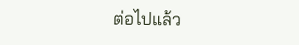ต่อไปแล้ว